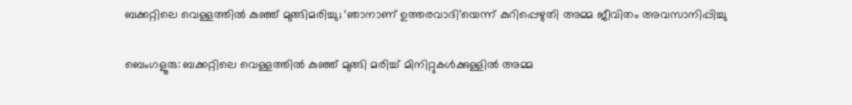ബക്കറ്റിലെ വെള്ളത്തിൽ കുഞ്ഞ് മുങ്ങിമരിച്ചു; ‘ഞാനാണ് ഉത്തരവാദി’യെന്ന് കുറിപ്പെഴുതി അമ്മ ജീവിതം അവസാനിപ്പിച്ചു

ബെംഗളൂരു: ബക്കറ്റിലെ വെള്ളത്തിൽ കുഞ്ഞ് മുങ്ങി മരിച്ച് മിനിറ്റുകൾക്കുള്ളിൽ അമ്മ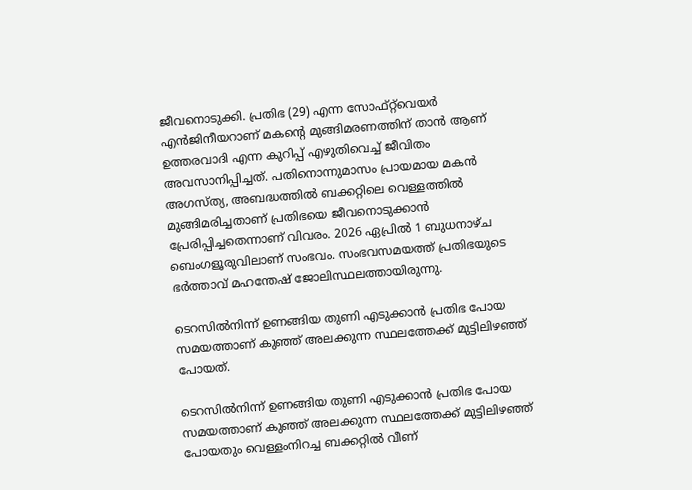ജീവനൊടുക്കി. പ്രതിഭ (29) എന്ന സോഫ്റ്റ്‌വെയർ എൻജിനീയറാണ് മകന്റെ മുങ്ങിമരണത്തിന് താൻ ആണ് ഉത്തരവാദി എന്ന കുറിപ്പ് എഴുതിവെച്ച് ജീവിതം അവസാനിപ്പിച്ചത്. പതിനൊന്നുമാസം പ്രായമായ മകൻ അഗസ്ത്യ, അബദ്ധത്തിൽ ബക്കറ്റിലെ വെള്ളത്തിൽ മുങ്ങിമരിച്ചതാണ് പ്രതിഭയെ ജീവനൊടുക്കാൻ പ്രേരിപ്പിച്ചതെന്നാണ് വിവരം. 2026 ഏപ്രിൽ 1 ബുധനാഴ്ച ബെംഗളൂരുവിലാണ് സംഭവം. സംഭവസമയത്ത് പ്രതിഭയുടെ ഭർത്താവ് മഹന്തേഷ് ജോലിസ്ഥലത്തായിരുന്നു.

ടെറസിൽനിന്ന് ഉണങ്ങിയ തുണി എടുക്കാൻ പ്രതിഭ പോയ സമയത്താണ് കുഞ്ഞ് അലക്കുന്ന സ്ഥലത്തേക്ക് മുട്ടിലിഴഞ്ഞ് പോയത്.

ടെറസിൽനിന്ന് ഉണങ്ങിയ തുണി എടുക്കാൻ പ്രതിഭ പോയ സമയത്താണ് കുഞ്ഞ് അലക്കുന്ന സ്ഥലത്തേക്ക് മുട്ടിലിഴഞ്ഞ് പോയതും വെള്ളംനിറച്ച ബക്കറ്റിൽ വീണ്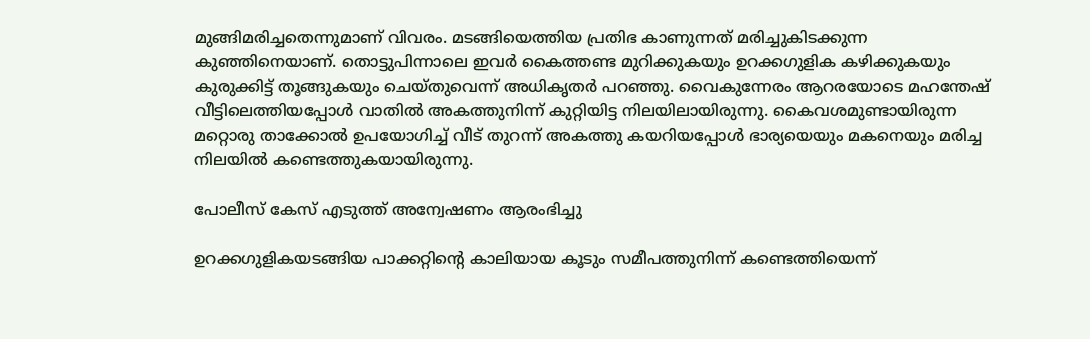മുങ്ങിമരിച്ചതെന്നുമാണ് വിവരം. മടങ്ങിയെത്തിയ പ്രതിഭ കാണുന്നത് മരിച്ചുകിടക്കുന്ന കുഞ്ഞിനെയാണ്. തൊട്ടുപിന്നാലെ ഇവർ കൈത്തണ്ട മുറിക്കുകയും ഉറക്കഗുളിക കഴിക്കുകയും കുരുക്കിട്ട് തൂങ്ങുകയും ചെയ്തുവെന്ന് അധികൃതർ പറഞ്ഞു. വൈകുന്നേരം ആറരയോടെ മഹന്തേഷ് വീട്ടിലെത്തിയപ്പോൾ വാതിൽ അകത്തുനിന്ന് കുറ്റിയിട്ട നിലയിലായിരുന്നു. കൈവശമുണ്ടായിരുന്ന മറ്റൊരു താക്കോൽ ഉപയോഗിച്ച് വീട് തുറന്ന് അകത്തു കയറിയപ്പോൾ ഭാര്യയെയും മകനെയും മരിച്ച നിലയിൽ കണ്ടെത്തുകയായിരുന്നു.

പോലീസ് കേസ് എടുത്ത് അന്വേഷണം ആരംഭിച്ചു

ഉറക്കഗുളികയടങ്ങിയ പാക്കറ്റിന്റെ കാലിയായ കൂടും സമീപത്തുനിന്ന് കണ്ടെത്തിയെന്ന്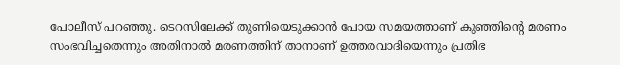പോലീസ് പറഞ്ഞു. ടെറസിലേക്ക് തുണിയെടുക്കാൻ പോയ സമയത്താണ് കുഞ്ഞിന്റെ മരണം സംഭവിച്ചതെന്നും അതിനാൽ മരണത്തിന് താനാണ് ഉത്തരവാദിയെന്നും പ്രതിഭ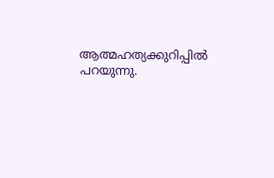ആത്മഹത്യക്കുറിപ്പിൽ പറയുന്നു.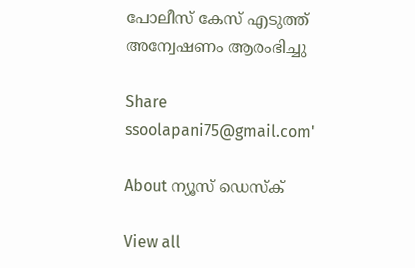പോലീസ് കേസ് എടുത്ത് അന്വേഷണം ആരംഭിച്ചു

Share
ssoolapani75@gmail.com'

About ന്യൂസ് ഡെസ്ക്

View all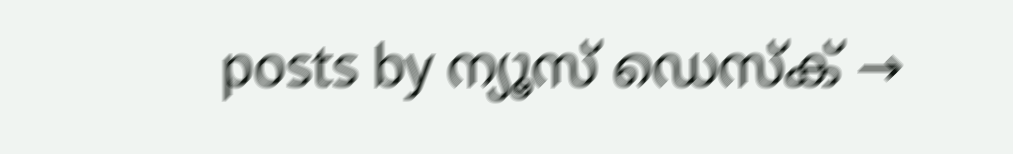posts by ന്യൂസ് ഡെസ്ക് →